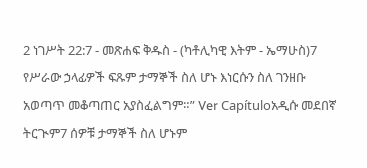2 ነገሥት 22:7 - መጽሐፍ ቅዱስ - (ካቶሊካዊ እትም - ኤማሁስ)7 የሥራው ኃላፊዎች ፍጹም ታማኞች ስለ ሆኑ እነርሱን ስለ ገንዘቡ አወጣጥ መቆጣጠር አያስፈልግም።” Ver Capítuloአዲሱ መደበኛ ትርጒም7 ሰዎቹ ታማኞች ስለ ሆኑም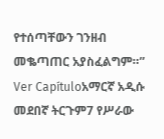የተሰጣቸውን ገንዘብ መቈጣጠር አያስፈልግም።” Ver Capítuloአማርኛ አዲሱ መደበኛ ትርጉም7 የሥራው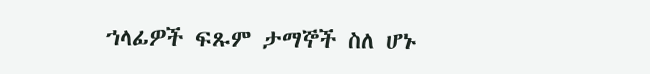ኀላፊዎች ፍጹም ታማኞች ስለ ሆኑ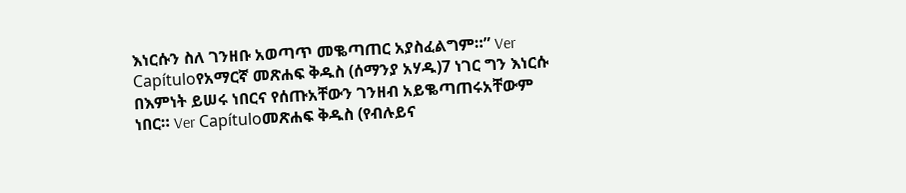እነርሱን ስለ ገንዘቡ አወጣጥ መቈጣጠር አያስፈልግም።” Ver Capítuloየአማርኛ መጽሐፍ ቅዱስ (ሰማንያ አሃዱ)7 ነገር ግን እነርሱ በእምነት ይሠሩ ነበርና የሰጡአቸውን ገንዘብ አይቈጣጠሩአቸውም ነበር። Ver Capítuloመጽሐፍ ቅዱስ (የብሉይና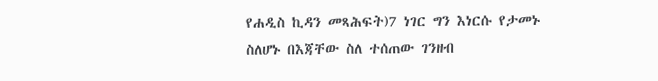የሐዲስ ኪዳን መጻሕፍት)7 ነገር ግን እነርሱ የታመኑ ስለሆኑ በእጃቸው ስለ ተሰጠው ገንዘብ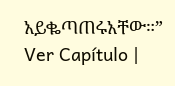አይቈጣጠሩአቸው።” Ver Capítulo |